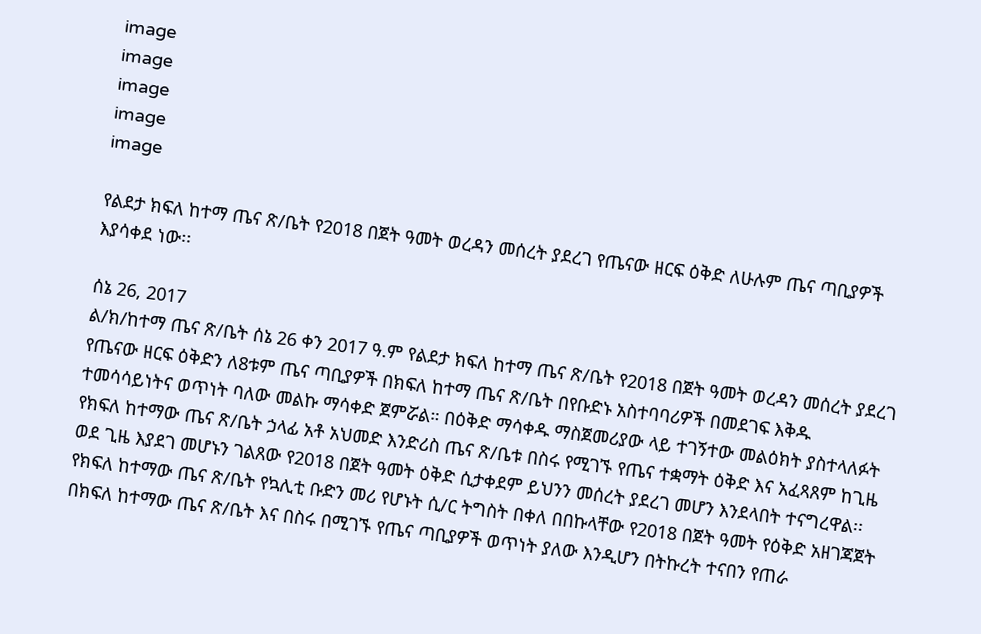image
image
image
image
image

የልደታ ክፍለ ከተማ ጤና ጽ/ቤት የ2018 በጀት ዓመት ወረዳን መሰረት ያደረገ የጤናው ዘርፍ ዕቅድ ለሁሉም ጤና ጣቢያዎች እያሳቀደ ነው፡፡

ሰኔ 26, 2017
ል/ክ/ከተማ ጤና ጽ/ቤት ሰኔ 26 ቀን 2017 ዓ.ም የልደታ ክፍለ ከተማ ጤና ጽ/ቤት የ2018 በጀት ዓመት ወረዳን መሰረት ያደረገ የጤናው ዘርፍ ዕቅድን ለ8ቱም ጤና ጣቢያዎች በክፍለ ከተማ ጤና ጽ/ቤት በየቡድኑ አስተባባሪዎች በመደገፍ እቅዱ ተመሳሳይነትና ወጥነት ባለው መልኩ ማሳቀድ ጀምሯል። በዕቅድ ማሳቀዱ ማስጀመሪያው ላይ ተገኝተው መልዕክት ያስተላለፉት የክፍለ ከተማው ጤና ጽ/ቤት ኃላፊ አቶ አህመድ እንድሪስ ጤና ጽ/ቤቱ በስሩ የሚገኙ የጤና ተቋማት ዕቅድ እና አፈጻጸም ከጊዜ ወደ ጊዜ እያደገ መሆኑን ገልጸው የ2018 በጀት ዓመት ዕቅድ ሲታቀደም ይህንን መሰረት ያደረገ መሆን እንደላበት ተናግረዋል፡፡ የክፍለ ከተማው ጤና ጽ/ቤት የኳሊቲ ቡድን መሪ የሆኑት ሲ/ር ትግስት በቀለ በበኩላቸው የ2018 በጀት ዓመት የዕቅድ አዘገጃጀት በክፍለ ከተማው ጤና ጽ/ቤት እና በስሩ በሚገኙ የጤና ጣቢያዎች ወጥነት ያለው እንዲሆን በትኩረት ተናበን የጠራ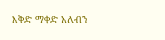እቅድ ማቀድ አለብን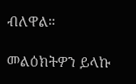ብለዋል።

መልዕክትዎን ይላኩ